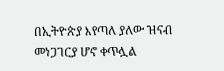በኢትዮጵያ እየጣለ ያለው ዝናብ መነጋገርያ ሆኖ ቀጥሏል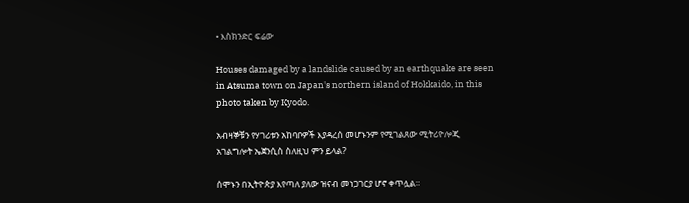• እስክንድር ፍሬው

Houses damaged by a landslide caused by an earthquake are seen in Atsuma town on Japan's northern island of Hokkaido, in this photo taken by Kyodo.

አብዛኞቹን የሃገሪቱን አከባቦዎች እያዳረሰ መሆኑንም የሚገልጸው ሚትሪዮሎጂ አገልግሎት ኤጀንሲስ ስለዚህ ምን ይላል?

ሰሞኑን በኢትዮጵያ እየጣለ ያለው ዝናብ መነጋገርያ ሆኖ ቀጥሏል።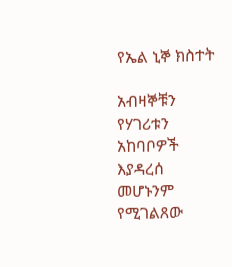የኤል ኒኞ ክስተት

አብዛኞቹን የሃገሪቱን አከባቦዎች እያዳረሰ መሆኑንም የሚገልጸው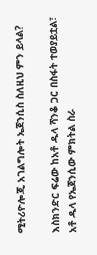ሚትሪዮሎጂ አገልግሎት ኤጀንሲስ ስለዚህ ምን ይላል?

እስክንድር ፍሬው ከአቶ ዱላ ሻንቆ ጋር በስፋት ተወያይቷል፣ አቶ ዱላ የኤጀንሲው ምክትል ስራ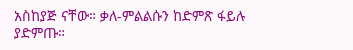አስከያጅ ናቸው። ቃለ-ምልልሱን ከድምጽ ፋይሉ ያድምጡ።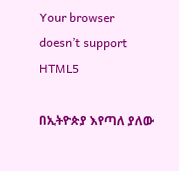Your browser doesn’t support HTML5

በኢትዮጵያ እየጣለ ያለው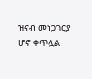ዝናብ መነጋገርያ ሆኖ ቀጥሏል